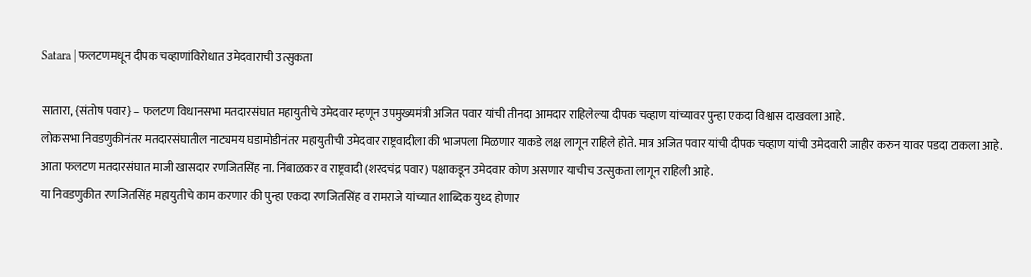Satara | फलटणमधून दीपक चव्हाणांविरोधात उमेदवाराची उत्सुकता

सातारा, {संतोष पवार} – फलटण विधानसभा मतदारसंघात महायुतीचे उमेदवार म्हणून उपमुख्यमंत्री अजित पवार यांची तीनदा आमदार राहिलेल्या दीपक चव्हाण यांच्यावर पुन्हा एकदा विश्वास दाखवला आहे.
लोकसभा निवडणुकीनंतर मतदारसंघातील नाट्यमय घडामोडीनंतर महायुतीची उमेदवार राष्ट्रवादीला की भाजपला मिळणार याकडे लक्ष लागून राहिले होते. मात्र अजित पवार यांची दीपक चव्हाण यांची उमेदवारी जाहीर करुन यावर पडदा टाकला आहे.
आता फलटण मतदारसंघात माजी खासदार रणजितसिंह ना. निंबाळकर व राष्ट्रवादी (शरदचंद्र पवार) पक्षाकडून उमेदवार कोण असणार याचीच उत्सुकता लागून राहिली आहे.
या निवडणुकीत रणजितसिंह महायुतीचे काम करणार की पुन्हा एकदा रणजितसिंह व रामराजे यांच्यात शाब्दिक युध्द होणार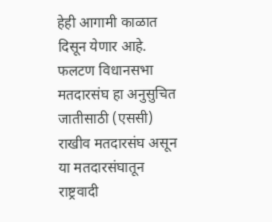हेही आगामी काळात दिसून येणार आहे.
फलटण विधानसभा मतदारसंघ हा अनुसुचित जातीसाठी (एससी) राखीव मतदारसंघ असून या मतदारसंघातून राष्ट्रवादी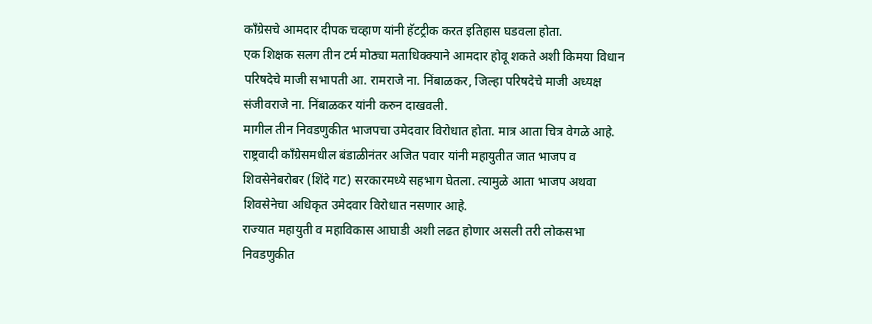काँग्रेसचे आमदार दीपक चव्हाण यांनी हॅटट्रीक करत इतिहास घडवला होता.
एक शिक्षक सलग तीन टर्म मोठ्या मताधिक्क्याने आमदार होवू शकते अशी किमया विधान परिषदेचे माजी सभापती आ. रामराजे ना. निंबाळकर, जिल्हा परिषदेचे माजी अध्यक्ष संजीवराजे ना. निंबाळकर यांनी करुन दाखवली.
मागील तीन निवडणुकीत भाजपचा उमेदवार विरोधात होता. मात्र आता चित्र वेगळे आहे. राष्ट्रवादी काँग्रेसमधील बंडाळीनंतर अजित पवार यांनी महायुतीत जात भाजप व शिवसेनेबरोबर (शिंदे गट) सरकारमध्ये सहभाग घेतला. त्यामुळे आता भाजप अथवा शिवसेनेचा अधिकृत उमेदवार विरोधात नसणार आहे.
राज्यात महायुती व महाविकास आघाडी अशी लढत होणार असली तरी लोकसभा निवडणुकीत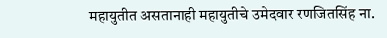महायुतीत असतानाही महायुतीचे उमेदवार रणजितसिंह ना.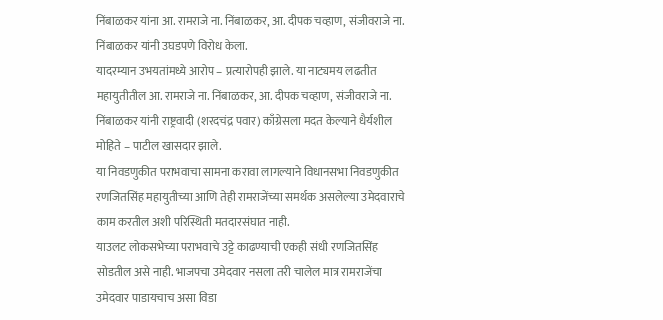निंबाळकर यांना आ. रामराजे ना. निंबाळकर, आ. दीपक चव्हाण, संजीवराजे ना. निंबाळकर यांनी उघडपणे विरोध केला.
यादरम्यान उभयतांमध्ये आरोप – प्रत्यारोपही झाले. या नाट्यमय लढतीत महायुतीतील आ. रामराजे ना. निंबाळकर, आ. दीपक चव्हाण, संजीवराजे ना. निंबाळकर यांनी राष्ट्रवादी (शरदचंद्र पवार) काँग्रेसला मदत केल्याने धैर्यशील मोहिते – पाटील खासदार झाले.
या निवडणुकीत पराभवाचा सामना करावा लागल्याने विधानसभा निवडणुकीत रणजितसिंह महायुतीच्या आणि तेही रामराजेंच्या समर्थक असलेल्या उमेदवाराचे काम करतील अशी परिस्थिती मतदारसंघात नाही.
याउलट लोकसभेच्या पराभवाचे उट्टे काढण्याची एकही संधी रणजितसिंह सोडतील असे नाही. भाजपचा उमेदवार नसला तरी चालेल मात्र रामराजेंचा उमेदवार पाडायचाच असा विडा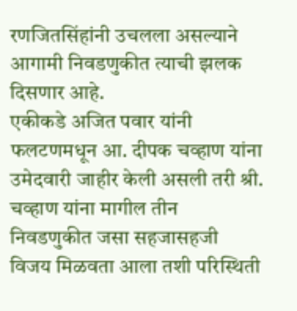रणजितसिंहांनी उचलला असल्याने आगामी निवडणुकीत त्याची झलक दिसणार आहे.
एकीकडे अजित पवार यांनी फलटणमधून आ. दीपक चव्हाण यांना उमेदवारी जाहीर केली असली तरी श्री. चव्हाण यांना मागील तीन निवडणुकीत जसा सहजासहजी विजय मिळवता आला तशी परिस्थिती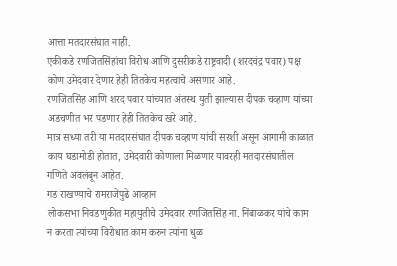आत्ता मतदारसंघात नाही.
एकीकडे रणजितसिंहांचा विरोध आणि दुसरीकडे राष्ट्रवादी (शरदचंद्र पवार) पक्ष कोण उमेदवार देणार हेही तितकेच महत्वाचे असणार आहे.
रणजितसिंह आणि शरद पवार यांच्यात अंतस्थ युती झाल्यास दीपक चव्हाण यांच्या अडचणीत भर पडणार हेही तितकेच खरे आहे.
मात्र सध्या तरी या मतदारसंघात दीपक चव्हाण यांची सरशी असून आगामी काळात काय घडामोडी होतात, उमेदवारी कोणाला मिळणार यावरही मतदारसंघातील गणिते अवलंबून आहेत.
गड राखण्याचे रामराजेंपुढे आव्हान
लोकसभा निवडणुकीत महायुतीचे उमेदवार रणजितसिंह ना. निंबाळकर यांचे काम न करता त्यांच्या विरोधात काम करुन त्यांना धुळ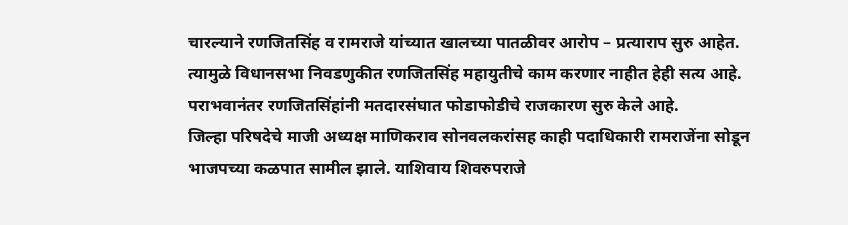चारल्याने रणजितसिंह व रामराजे यांच्यात खालच्या पातळीवर आरोप – प्रत्याराप सुरु आहेत.
त्यामुळे विधानसभा निवडणुकीत रणजितसिंह महायुतीचे काम करणार नाहीत हेही सत्य आहे. पराभवानंतर रणजितसिंहांनी मतदारसंघात फोडाफोडीचे राजकारण सुरु केले आहे.
जिल्हा परिषदेचे माजी अध्यक्ष माणिकराव सोनवलकरांसह काही पदाधिकारी रामराजेंना सोडून भाजपच्या कळपात सामील झाले. याशिवाय शिवरुपराजे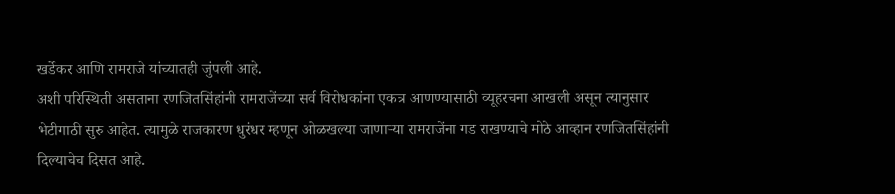खर्डेकर आणि रामराजे यांच्यातही जुंपली आहे.
अशी परिस्थिती असताना रणजितसिंहांनी रामराजेंच्या सर्व विरोधकांना एकत्र आणण्यासाठी व्यूहरचना आखली असून त्यानुसार भेटीगाठी सुरु आहेत. त्यामुळे राजकारण धुरंधर म्हणून ओळखल्या जाणाऱ्या रामराजेंना गड राखण्याचे मोठे आव्हान रणजितसिंहांनी दिल्याचेच दिसत आहे.